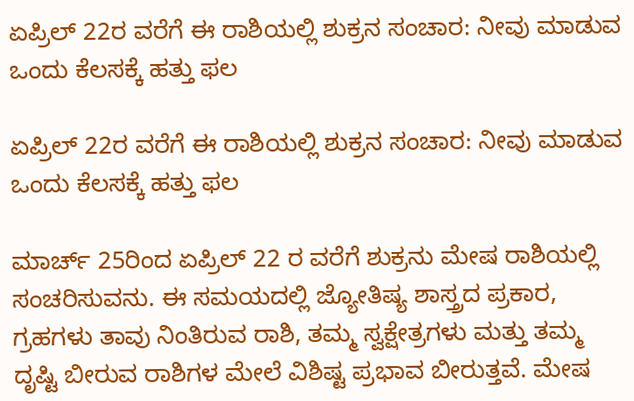ಏಪ್ರಿಲ್ 22ರ ವರೆಗೆ ಈ ರಾಶಿಯಲ್ಲಿ ಶುಕ್ರನ ಸಂಚಾರ: ನೀವು ಮಾಡುವ ಒಂದು ಕೆಲಸಕ್ಕೆ ಹತ್ತು ಫಲ

ಏಪ್ರಿಲ್ 22ರ ವರೆಗೆ ಈ ರಾಶಿಯಲ್ಲಿ ಶುಕ್ರನ ಸಂಚಾರ: ನೀವು ಮಾಡುವ ಒಂದು ಕೆಲಸಕ್ಕೆ ಹತ್ತು ಫಲ

ಮಾರ್ಚ್ 25ರಿಂದ ಏಪ್ರಿಲ್ 22 ರ ವರೆಗೆ ಶುಕ್ರನು ಮೇಷ ರಾಶಿಯಲ್ಲಿ ಸಂಚರಿಸುವನು. ಈ ಸಮಯದಲ್ಲಿ ಜ್ಯೋತಿಷ್ಯ ಶಾಸ್ತ್ರದ ಪ್ರಕಾರ, ಗ್ರಹಗಳು ತಾವು ನಿಂತಿರುವ ರಾಶಿ, ತಮ್ಮ ಸ್ವಕ್ಷೇತ್ರಗಳು ಮತ್ತು ತಮ್ಮ ದೃಷ್ಟಿ ಬೀರುವ ರಾಶಿಗಳ ಮೇಲೆ ವಿಶಿಷ್ಟ ಪ್ರಭಾವ ಬೀರುತ್ತವೆ. ಮೇಷ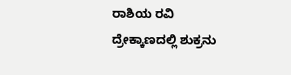ರಾಶಿಯ ರವಿ ದ್ರೇಕ್ಕಾಣದಲ್ಲಿ ಶುಕ್ರನು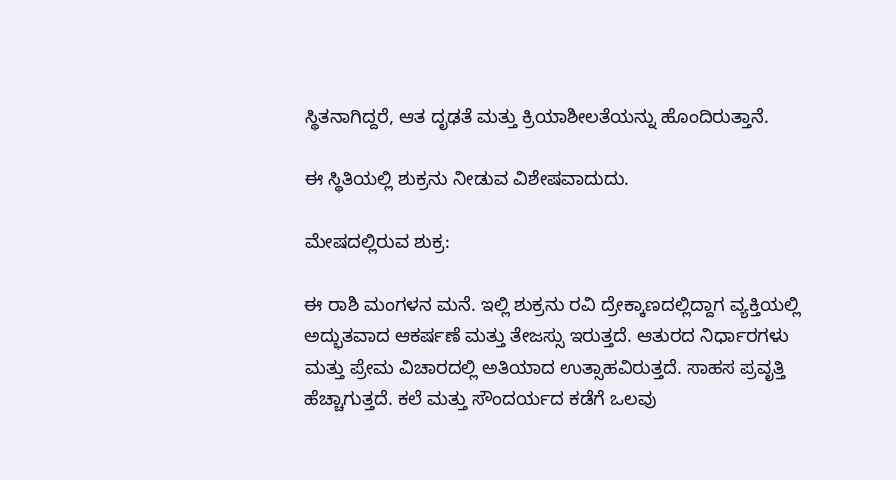ಸ್ಥಿತನಾಗಿದ್ದರೆ, ಆತ ದೃಢತೆ ಮತ್ತು ಕ್ರಿಯಾಶೀಲತೆಯನ್ನು ಹೊಂದಿರುತ್ತಾನೆ.

ಈ ಸ್ಥಿತಿಯಲ್ಲಿ ಶುಕ್ರನು ನೀಡುವ ವಿಶೇಷವಾದುದು.

ಮೇಷದಲ್ಲಿರುವ ಶುಕ್ರ:

ಈ ರಾಶಿ ಮಂಗಳನ ಮನೆ. ಇಲ್ಲಿ ಶುಕ್ರನು ರವಿ ದ್ರೇಕ್ಕಾಣದಲ್ಲಿದ್ದಾಗ ವ್ಯಕ್ತಿಯಲ್ಲಿ ಅದ್ಭುತವಾದ ಆಕರ್ಷಣೆ ಮತ್ತು ತೇಜಸ್ಸು ಇರುತ್ತದೆ. ಆತುರದ ನಿರ್ಧಾರಗಳು ಮತ್ತು ಪ್ರೇಮ ವಿಚಾರದಲ್ಲಿ ಅತಿಯಾದ ಉತ್ಸಾಹವಿರುತ್ತದೆ. ಸಾಹಸ ಪ್ರವೃತ್ತಿ ಹೆಚ್ಚಾಗುತ್ತದೆ. ಕಲೆ ಮತ್ತು ಸೌಂದರ್ಯದ ಕಡೆಗೆ ಒಲವು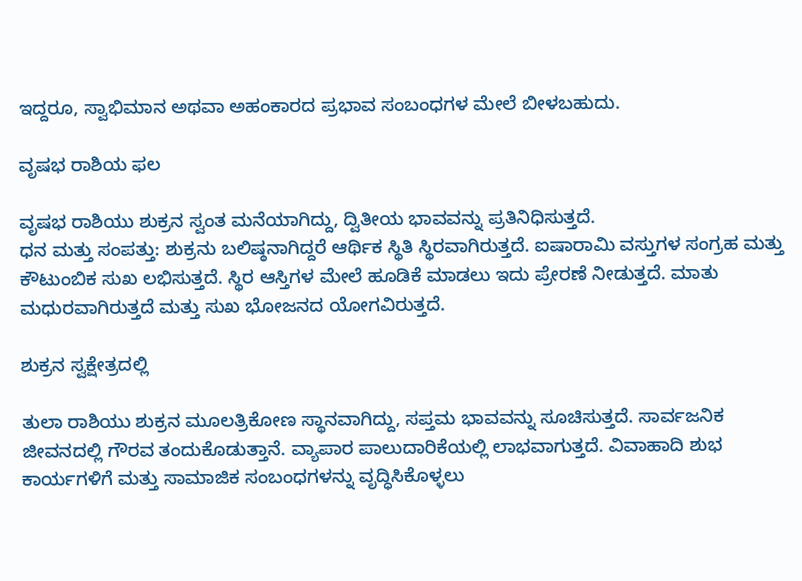ಇದ್ದರೂ, ಸ್ವಾಭಿಮಾನ ಅಥವಾ ಅಹಂಕಾರದ ಪ್ರಭಾವ ಸಂಬಂಧಗಳ ಮೇಲೆ ಬೀಳಬಹುದು.

ವೃಷಭ ರಾಶಿಯ ಫಲ

ವೃಷಭ ರಾಶಿಯು ಶುಕ್ರನ ಸ್ವಂತ ಮನೆಯಾಗಿದ್ದು, ದ್ವಿತೀಯ ಭಾವವನ್ನು ಪ್ರತಿನಿಧಿಸುತ್ತದೆ.
ಧನ ಮತ್ತು ಸಂಪತ್ತು: ಶುಕ್ರನು ಬಲಿಷ್ಠನಾಗಿದ್ದರೆ ಆರ್ಥಿಕ ಸ್ಥಿತಿ ಸ್ಥಿರವಾಗಿರುತ್ತದೆ. ಐಷಾರಾಮಿ ವಸ್ತುಗಳ ಸಂಗ್ರಹ ಮತ್ತು ಕೌಟುಂಬಿಕ ಸುಖ ಲಭಿಸುತ್ತದೆ. ಸ್ಥಿರ ಆಸ್ತಿಗಳ ಮೇಲೆ ಹೂಡಿಕೆ ಮಾಡಲು ಇದು ಪ್ರೇರಣೆ ನೀಡುತ್ತದೆ. ಮಾತು ಮಧುರವಾಗಿರುತ್ತದೆ ಮತ್ತು ಸುಖ ಭೋಜನದ ಯೋಗವಿರುತ್ತದೆ.

ಶುಕ್ರನ ಸ್ವಕ್ಷೇತ್ರದಲ್ಲಿ

ತುಲಾ ರಾಶಿಯು ಶುಕ್ರನ ಮೂಲತ್ರಿಕೋಣ ಸ್ಥಾನವಾಗಿದ್ದು, ಸಪ್ತಮ ಭಾವವನ್ನು ಸೂಚಿಸುತ್ತದೆ. ಸಾರ್ವಜನಿಕ ಜೀವನದಲ್ಲಿ ಗೌರವ ತಂದುಕೊಡುತ್ತಾನೆ. ವ್ಯಾಪಾರ ಪಾಲುದಾರಿಕೆಯಲ್ಲಿ ಲಾಭವಾಗುತ್ತದೆ. ವಿವಾಹಾದಿ ಶುಭ ಕಾರ್ಯಗಳಿಗೆ ಮತ್ತು ಸಾಮಾಜಿಕ ಸಂಬಂಧಗಳನ್ನು ವೃದ್ಧಿಸಿಕೊಳ್ಳಲು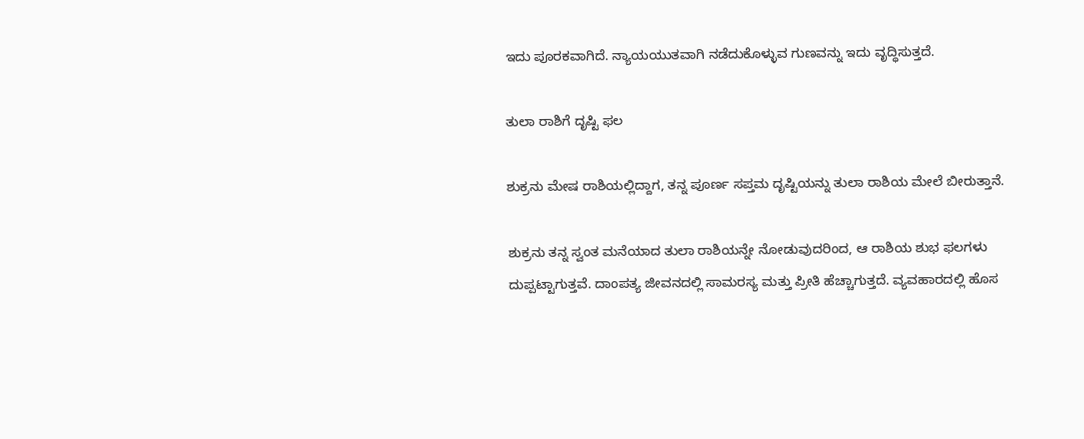ಇದು ಪೂರಕವಾಗಿದೆ. ನ್ಯಾಯಯುತವಾಗಿ ನಡೆದುಕೊಳ್ಳುವ ಗುಣವನ್ನು ಇದು ವೃದ್ಧಿಸುತ್ತದೆ.

ತುಲಾ ರಾಶಿಗೆ ದೃಷ್ಟಿ ಫಲ

ಶುಕ್ರನು ಮೇಷ ರಾಶಿಯಲ್ಲಿದ್ದಾಗ, ತನ್ನ ಪೂರ್ಣ ಸಪ್ತಮ ದೃಷ್ಟಿಯನ್ನು ತುಲಾ ರಾಶಿಯ ಮೇಲೆ ಬೀರುತ್ತಾನೆ.

ಶುಕ್ರನು ತನ್ನ ಸ್ವಂತ ಮನೆಯಾದ ತುಲಾ ರಾಶಿಯನ್ನೇ ನೋಡುವುದರಿಂದ, ಆ ರಾಶಿಯ ಶುಭ ಫಲಗಳು ದುಪ್ಪಟ್ಟಾಗುತ್ತವೆ. ದಾಂಪತ್ಯ ಜೀವನದಲ್ಲಿ ಸಾಮರಸ್ಯ ಮತ್ತು ಪ್ರೀತಿ ಹೆಚ್ಚಾಗುತ್ತದೆ. ವ್ಯವಹಾರದಲ್ಲಿ ಹೊಸ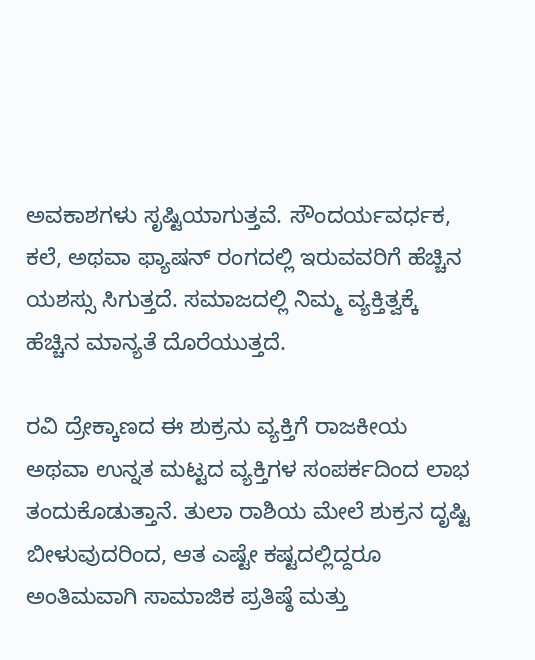ಅವಕಾಶಗಳು ಸೃಷ್ಟಿಯಾಗುತ್ತವೆ. ಸೌಂದರ್ಯವರ್ಧಕ, ಕಲೆ, ಅಥವಾ ಫ್ಯಾಷನ್ ರಂಗದಲ್ಲಿ ಇರುವವರಿಗೆ ಹೆಚ್ಚಿನ ಯಶಸ್ಸು ಸಿಗುತ್ತದೆ. ಸಮಾಜದಲ್ಲಿ ನಿಮ್ಮ ವ್ಯಕ್ತಿತ್ವಕ್ಕೆ ಹೆಚ್ಚಿನ ಮಾನ್ಯತೆ ದೊರೆಯುತ್ತದೆ.

ರವಿ ದ್ರೇಕ್ಕಾಣದ ಈ ಶುಕ್ರನು ವ್ಯಕ್ತಿಗೆ ರಾಜಕೀಯ ಅಥವಾ ಉನ್ನತ ಮಟ್ಟದ ವ್ಯಕ್ತಿಗಳ ಸಂಪರ್ಕದಿಂದ ಲಾಭ ತಂದುಕೊಡುತ್ತಾನೆ. ತುಲಾ ರಾಶಿಯ ಮೇಲೆ ಶುಕ್ರನ ದೃಷ್ಟಿ ಬೀಳುವುದರಿಂದ, ಆತ ಎಷ್ಟೇ ಕಷ್ಟದಲ್ಲಿದ್ದರೂ ಅಂತಿಮವಾಗಿ ಸಾಮಾಜಿಕ ಪ್ರತಿಷ್ಠೆ ಮತ್ತು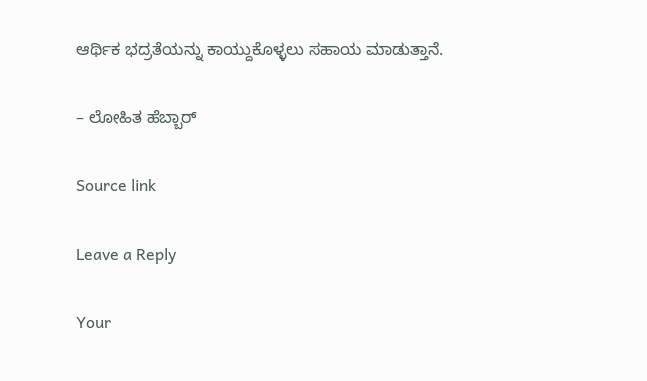ಆರ್ಥಿಕ ಭದ್ರತೆಯನ್ನು ಕಾಯ್ದುಕೊಳ್ಳಲು ಸಹಾಯ ಮಾಡುತ್ತಾನೆ.

– ಲೋಹಿತ ಹೆಬ್ಬಾರ್

Source link

Leave a Reply

Your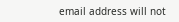email address will not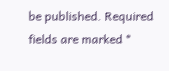be published. Required fields are marked *